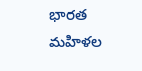భారత మహిళల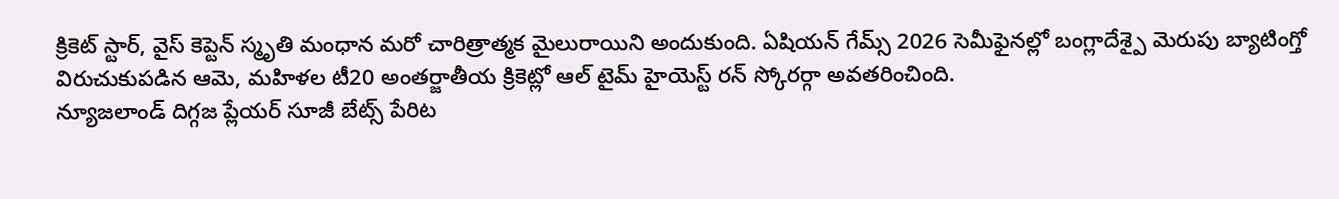క్రికెట్ స్టార్, వైస్ కెప్టెన్ స్మృతి మంధాన మరో చారిత్రాత్మక మైలురాయిని అందుకుంది. ఏషియన్ గేమ్స్ 2026 సెమీఫైనల్లో బంగ్లాదేశ్పై మెరుపు బ్యాటింగ్తో విరుచుకుపడిన ఆమె, మహిళల టీ20 అంతర్జాతీయ క్రికెట్లో ఆల్ టైమ్ హైయెస్ట్ రన్ స్కోరర్గా అవతరించింది.
న్యూజలాండ్ దిగ్గజ ప్లేయర్ సూజీ బేట్స్ పేరిట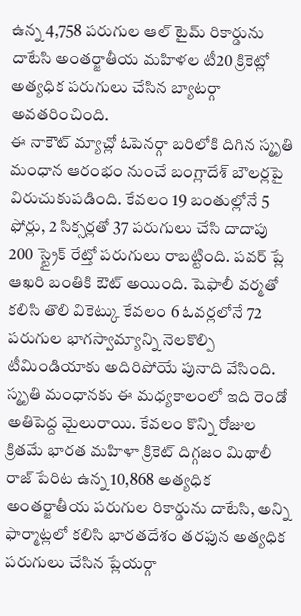ఉన్న 4,758 పరుగుల ఆల్ టైమ్ రికార్డును దాటేసి అంతర్జాతీయ మహిళల టీ20 క్రికెట్లో అత్యధిక పరుగులు చేసిన బ్యాటర్గా అవతరించింది.
ఈ నాకౌట్ మ్యాచ్లో ఓపెనర్గా బరిలోకి దిగిన స్మృతి మంధాన ఆరంభం నుంచే బంగ్లాదేశ్ బౌలర్లపై విరుచుకుపడింది. కేవలం 19 బంతుల్లోనే 5 ఫోర్లు, 2 సిక్సర్లతో 37 పరుగులు చేసి దాదాపు 200 స్ట్రైక్ రేట్తో పరుగులు రాబట్టింది. పవర్ ప్లే ఆఖరి బంతికి ఔట్ అయింది. షెఫాలీ వర్మతో కలిసి తొలి వికెట్కు కేవలం 6 ఓవర్లలోనే 72 పరుగుల భాగస్వామ్యాన్ని నెలకొల్పి టీమిండియాకు అదిరిపోయే పునాది వేసింది.
స్మృతి మంధానకు ఈ మధ్యకాలంలో ఇది రెండో అతిపెద్ద మైలురాయి. కేవలం కొన్ని రోజుల క్రితమే భారత మహిళా క్రికెట్ దిగ్గజం మిథాలీ రాజ్ పేరిట ఉన్న 10,868 అత్యధిక అంతర్జాతీయ పరుగుల రికార్డును దాటేసి, అన్ని ఫార్మాట్లలో కలిసి భారతదేశం తరఫున అత్యధిక పరుగులు చేసిన ప్లేయర్గా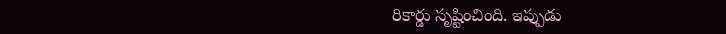రికార్డు సృష్టించింది. ఇప్పుడు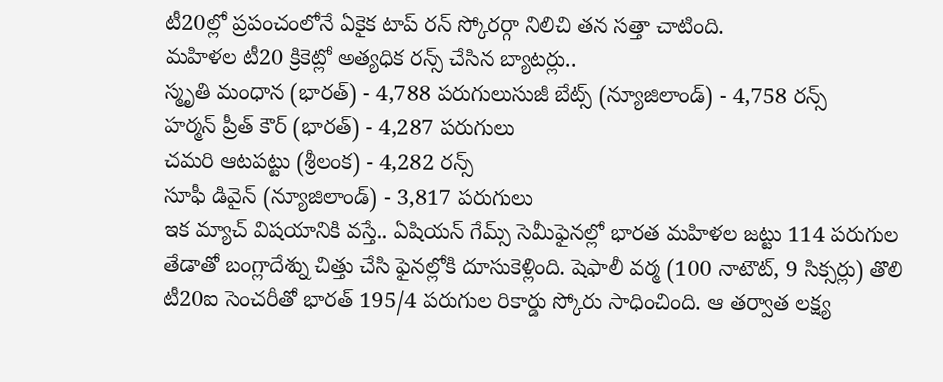టీ20ల్లో ప్రపంచంలోనే ఏకైక టాప్ రన్ స్కోరర్గా నిలిచి తన సత్తా చాటింది.
మహిళల టీ20 క్రికెట్లో అత్యధిక రన్స్ చేసిన బ్యాటర్లు..
స్మృతి మంధాన (భారత్) - 4,788 పరుగులుసుజీ బేట్స్ (న్యూజిలాండ్) - 4,758 రన్స్
హర్మన్ ప్రీత్ కౌర్ (భారత్) - 4,287 పరుగులు
చమరి ఆటపట్టు (శ్రీలంక) - 4,282 రన్స్
సూఫీ డివైన్ (న్యూజిలాండ్) - 3,817 పరుగులు
ఇక మ్యాచ్ విషయానికి వస్తే.. ఏషియన్ గేమ్స్ సెమీఫైనల్లో భారత మహిళల జట్టు 114 పరుగుల తేడాతో బంగ్లాదేశ్ను చిత్తు చేసి ఫైనల్లోకి దూసుకెళ్లింది. షెఫాలీ వర్మ (100 నాటౌట్, 9 సిక్సర్లు) తొలి టీ20ఐ సెంచరీతో భారత్ 195/4 పరుగుల రికార్డు స్కోరు సాధించింది. ఆ తర్వాత లక్ష్య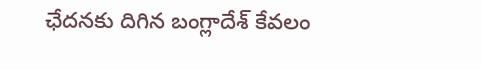ఛేదనకు దిగిన బంగ్లాదేశ్ కేవలం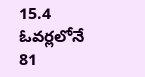15.4 ఓవర్లలోనే 81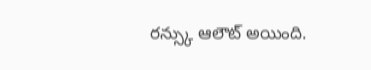రన్స్కు ఆలౌట్ అయింది.